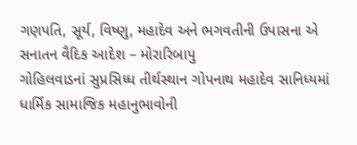ગણપતિ, સૂર્ય, વિષ્ણુ, મહાદેવ અને ભગવતીની ઉપાસના એ સનાતન વૈદિક આદેશ – મોરારિબાપુ
ગોહિલવાડનાં સુપ્રસિધ્ધ તીર્થસ્થાન ગોપનાથ મહાદેવ સાનિધ્યમાં ધાર્મિક સામાજિક મહાનુભાવોની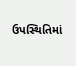ઉપસ્થિતિમાં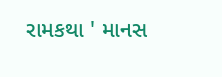રામકથા ' માનસ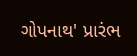ગોપનાથ' પ્રારંભ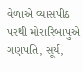વેળાએ વ્યાસપીઠ પરથી મોરારિબાપુએ ગણપતિ, સૂર્ય,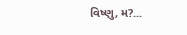વિષ્ણુ, મ?...